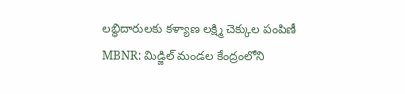లబ్ధిదారులకు కళ్యాణ లక్ష్మి చెక్కుల పంపిణీ
MBNR: మిడ్జిల్ మండల కేంద్రంలోని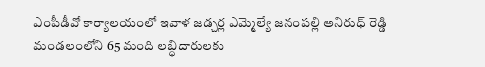ఎంపీడీవో కార్యాలయంలో ఇవాళ జడ్చర్ల ఎమ్మెల్యే జనంపల్లి అనిరుధ్ రెడ్డి మండలంలోని 65 మంది లబ్ధిదారులకు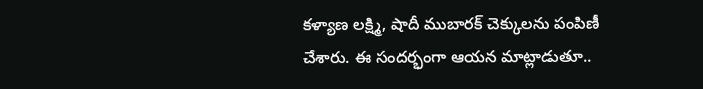కళ్యాణ లక్ష్మి, షాదీ ముబారక్ చెక్కులను పంపిణీ చేశారు. ఈ సందర్భంగా ఆయన మాట్లాడుతూ..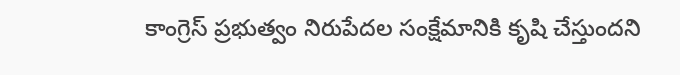కాంగ్రెస్ ప్రభుత్వం నిరుపేదల సంక్షేమానికి కృషి చేస్తుందని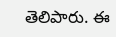తెలిపారు. ఈ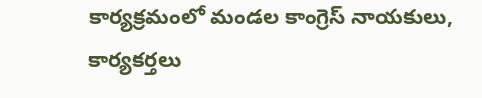కార్యక్రమంలో మండల కాంగ్రెస్ నాయకులు, కార్యకర్తలు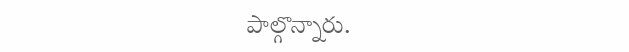పాల్గొన్నారు.